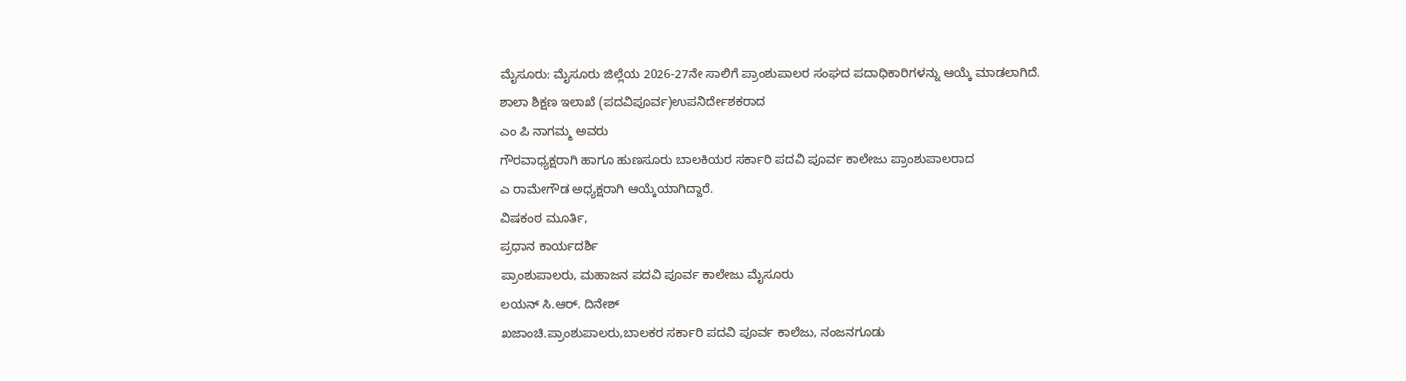ಮೈಸೂರು: ಮೈಸೂರು ಜಿಲ್ಲೆಯ 2026-27ನೇ ಸಾಲಿಗೆ ಪ್ರಾಂಶುಪಾಲರ ಸಂಘದ ಪದಾಧಿಕಾರಿಗಳನ್ನು ಆಯ್ಕೆ ಮಾಡಲಾಗಿದೆ.
ಶಾಲಾ ಶಿಕ್ಷಣ ಇಲಾಖೆ (ಪದವಿಪೂರ್ವ)ಉಪನಿರ್ದೇಶಕರಾದ
ಎಂ ಪಿ ನಾಗಮ್ಮ ಅವರು
ಗೌರವಾಧ್ಯಕ್ಷರಾಗಿ ಹಾಗೂ ಹುಣಸೂರು ಬಾಲಕಿಯರ ಸರ್ಕಾರಿ ಪದವಿ ಪೂರ್ವ ಕಾಲೇಜು ಪ್ರಾಂಶುಪಾಲರಾದ
ಎ ರಾಮೇಗೌಡ ಅಧ್ಯಕ್ಷರಾಗಿ ಆಯ್ಕೆಯಾಗಿದ್ದಾರೆ.
ವಿಷಕಂಠ ಮೂರ್ತಿ,
ಪ್ರಧಾನ ಕಾರ್ಯದರ್ಶಿ
ಪ್ರಾಂಶುಪಾಲರು, ಮಹಾಜನ ಪದವಿ ಪೂರ್ವ ಕಾಲೇಜು ಮೈಸೂರು
ಲಯನ್ ಸಿ.ಆರ್. ದಿನೇಶ್
ಖಜಾಂಚಿ.ಪ್ರಾಂಶುಪಾಲರು,ಬಾಲಕರ ಸರ್ಕಾರಿ ಪದವಿ ಪೂರ್ವ ಕಾಲೆಜು, ನಂಜನಗೂಡು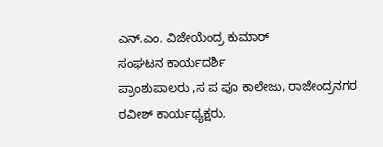ಎನ್.ಎಂ. ವಿಜೇಯೆಂದ್ರ ಕುಮಾರ್
ಸಂಘಟನ ಕಾರ್ಯದರ್ಶಿ
ಪ್ರಾಂಶುಪಾಲರು ,ಸ ಪ ಪೂ ಕಾಲೇಜು, ರಾಜೇಂದ್ರನಗರ
ರವೀಶ್ ಕಾರ್ಯಧ್ಯಕ್ಷರು.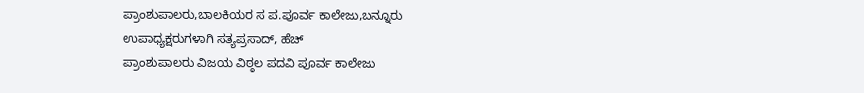ಪ್ರಾಂಶುಪಾಲರು,ಬಾಲಕಿಯರ ಸ ಪ.ಪೂರ್ವ ಕಾಲೇಜು,ಬನ್ನೂರು
ಉಪಾಧ್ಯಕ್ಷರುಗಳಾಗಿ ಸತ್ಯಪ್ರಸಾದ್, ಹೆಚ್
ಪ್ರಾಂಶುಪಾಲರು ವಿಜಯ ವಿಠ್ಠಲ ಪದವಿ ಪೂರ್ವ ಕಾಲೇಜು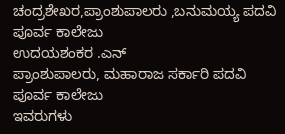ಚಂದ್ರಶೇಖರ,ಪ್ರಾಂಶುಪಾಲರು ,ಬನುಮಯ್ಯ ಪದವಿ ಪೂರ್ವ ಕಾಲೇಜು
ಉದಯಶಂಕರ .ಎನ್
ಪ್ರಾಂಶುಪಾಲರು, ಮಹಾರಾಜ ಸರ್ಕಾರಿ ಪದವಿ ಪೂರ್ವ ಕಾಲೇಜು
ಇವರುಗಳು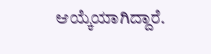ಆಯ್ಕೆಯಾಗಿದ್ದಾರೆ.